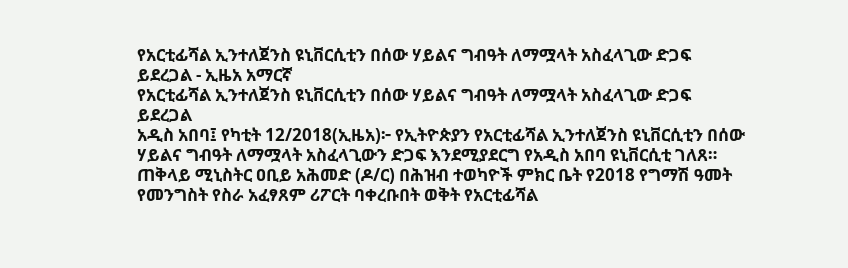የአርቲፊሻል ኢንተለጀንስ ዩኒቨርሲቲን በሰው ሃይልና ግብዓት ለማሟላት አስፈላጊው ድጋፍ ይደረጋል - ኢዜአ አማርኛ
የአርቲፊሻል ኢንተለጀንስ ዩኒቨርሲቲን በሰው ሃይልና ግብዓት ለማሟላት አስፈላጊው ድጋፍ ይደረጋል
አዲስ አበባ፤ የካቲት 12/2018(ኢዜአ)፦ የኢትዮጵያን የአርቲፊሻል ኢንተለጀንስ ዩኒቨርሲቲን በሰው ሃይልና ግብዓት ለማሟላት አስፈላጊውን ድጋፍ እንደሚያደርግ የአዲስ አበባ ዩኒቨርሲቲ ገለጸ።
ጠቅላይ ሚኒስትር ዐቢይ አሕመድ (ዶ/ር) በሕዝብ ተወካዮች ምክር ቤት የ2018 የግማሽ ዓመት የመንግስት የስራ አፈፃጸም ሪፖርት ባቀረቡበት ወቅት የአርቲፊሻል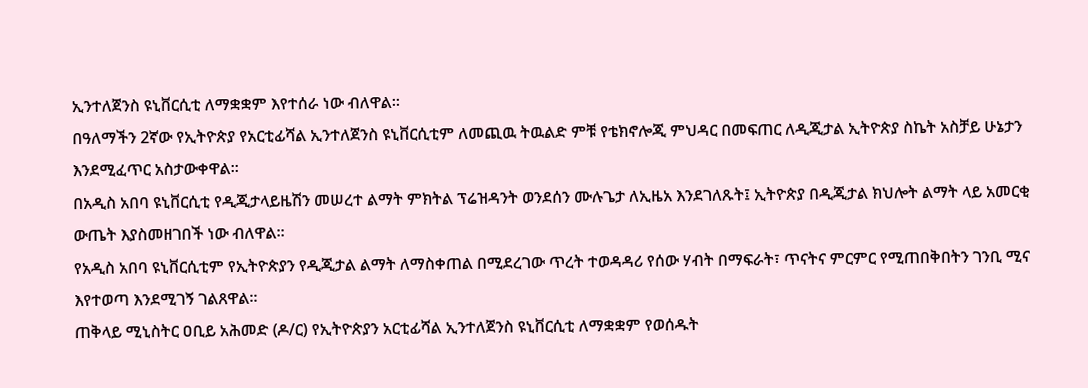ኢንተለጀንስ ዩኒቨርሲቲ ለማቋቋም እየተሰራ ነው ብለዋል።
በዓለማችን 2ኛው የኢትዮጵያ የአርቲፊሻል ኢንተለጀንስ ዩኒቨርሲቲም ለመጪዉ ትዉልድ ምቹ የቴክኖሎጂ ምህዳር በመፍጠር ለዲጂታል ኢትዮጵያ ስኬት አስቻይ ሁኔታን እንደሚፈጥር አስታውቀዋል።
በአዲስ አበባ ዩኒቨርሲቲ የዲጂታላይዜሽን መሠረተ ልማት ምክትል ፕሬዝዳንት ወንደሰን ሙሉጌታ ለኢዜአ እንደገለጹት፤ ኢትዮጵያ በዲጂታል ክህሎት ልማት ላይ አመርቂ ውጤት እያስመዘገበች ነው ብለዋል።
የአዲስ አበባ ዩኒቨርሲቲም የኢትዮጵያን የዲጂታል ልማት ለማስቀጠል በሚደረገው ጥረት ተወዳዳሪ የሰው ሃብት በማፍራት፣ ጥናትና ምርምር የሚጠበቅበትን ገንቢ ሚና እየተወጣ እንደሚገኝ ገልጸዋል።
ጠቅላይ ሚኒስትር ዐቢይ አሕመድ (ዶ/ር) የኢትዮጵያን አርቲፊሻል ኢንተለጀንስ ዩኒቨርሲቲ ለማቋቋም የወሰዱት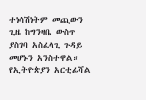ተነሳሽነትም መጪውን ጊዜ ከግንዛቤ ውስጥ ያስገባ አስፈላጊ ጉዳይ መሆኑን አንስተዋል።
የኢትዮጵያን አርቲፊሻል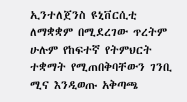ኢንተለጀንስ ዩኒቨርሲቲ ለማቋቋም በሚደረገው ጥረትም ሁሉም የከፍተኛ የትምህርት ተቋማት የሚጠበቅባቸውን ገንቢ ሚና እንዲወጡ አቅጣጫ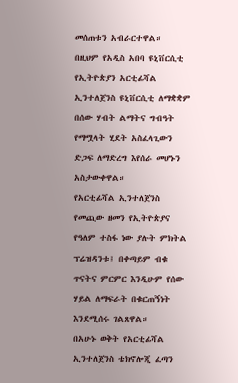መሰጠቱን አብራርተዋል።
በዚህም የአዲስ አበባ ዩኒቨርሲቲ የኢትዮጵያን አርቲፊሻል ኢንተለጀንስ ዩኒቨርሲቲ ለማቋቋም በሰው ሃብት ልማትና ግብዓት የማሟላት ሂደት አስፈላጊውን ድጋፍ ለማድረግ እየሰራ መሆኑን አስታውቀዋል።
የአርቲፊሻል ኢንተለጀንስ የመጪው ዘመን የኢትዮጵያና የዓለም ተስፋ ነው ያሉት ምክትል ፕሬዝዳንቱ፤ በቀጣይም ብቁ ጥናትና ምርምር እንዲሁም የሰው ሃይል ለማፍራት በቁርጠኝነት እንደሚሰሩ ገልጸዋል።
በአሁኑ ወቅት የአርቲፊሻል ኢንተለጀንስ ቴክኖሎጂ ፈጣን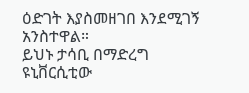ዕድገት እያስመዘገበ እንደሚገኝ አንስተዋል።
ይህኑ ታሳቢ በማድረግ ዩኒቨርሲቲው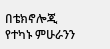በቴክኖሎጂ የተካኑ ምሁራንን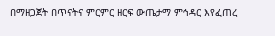በማዘጋጀት በጥናትና ምርምር ዘርፍ ውጤታማ ምኅዳር እየፈጠረ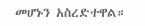መሆኑን አስረድተዋል።